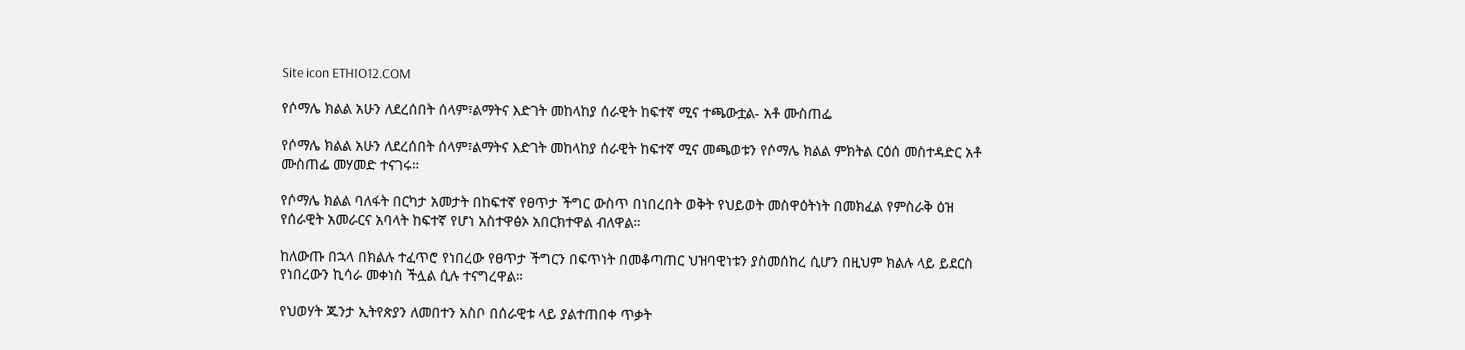Site icon ETHIO12.COM

የሶማሌ ክልል አሁን ለደረሰበት ሰላም፣ልማትና እድገት መከላከያ ሰራዊት ከፍተኛ ሚና ተጫውቷል- አቶ ሙስጠፌ

የሶማሌ ክልል አሁን ለደረሰበት ሰላም፣ልማትና እድገት መከላከያ ሰራዊት ከፍተኛ ሚና መጫወቱን የሶማሌ ክልል ምክትል ርዕሰ መስተዳድር አቶ ሙስጠፌ መሃመድ ተናገሩ።

የሶማሌ ክልል ባለፋት በርካታ አመታት በከፍተኛ የፀጥታ ችግር ውስጥ በነበረበት ወቅት የህይወት መስዋዕትነት በመክፈል የምስራቅ ዕዝ የሰራዊት አመራርና አባላት ከፍተኛ የሆነ አስተዋፅኦ አበርክተዋል ብለዋል።

ከለውጡ በኋላ በክልሉ ተፈጥሮ የነበረው የፀጥታ ችግርን በፍጥነት በመቆጣጠር ህዝባዊነቱን ያስመሰከረ ሲሆን በዚህም ክልሉ ላይ ይደርስ የነበረውን ኪሳራ መቀነስ ችሏል ሲሉ ተናግረዋል።

የህወሃት ጁንታ ኢትየጵያን ለመበተን አስቦ በሰራዊቱ ላይ ያልተጠበቀ ጥቃት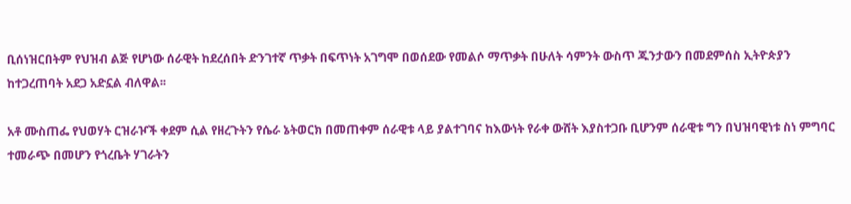ቢሰነዝርበትም የህዝብ ልጅ የሆነው ሰራዊት ከደረሰበት ድንገተኛ ጥቃት በፍጥነት አገግሞ በወሰደው የመልሶ ማጥቃት በሁለት ሳምንት ውስጥ ጁንታውን በመደምሰስ ኢትዮጵያን ከተጋረጠባት አደጋ አድኗል ብለዋል፡፡

አቶ ሙስጠፌ የህወሃት ርዝራዦች ቀደም ሲል የዘረጉትን የሴራ ኔትወርክ በመጠቀም ሰራዊቱ ላይ ያልተገባና ከእውነት የራቀ ውሸት እያስተጋቡ ቢሆንም ሰራዊቱ ግን በህዝባዊነቱ ስነ ምግባር ተመራጭ በመሆን የጎረቤት ሃገራትን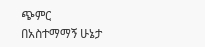ጭምር በአስተማማኝ ሁኔታ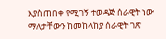እያስጠበቀ የሚገኝ ተወዳጅ ሰራዊት ነው ማለታቸውን ከመከላከያ ሰራዊት ገጽ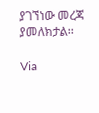ያገኘነው መረጃ ያመለክታል፡፡

Via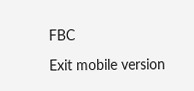FBC

Exit mobile version